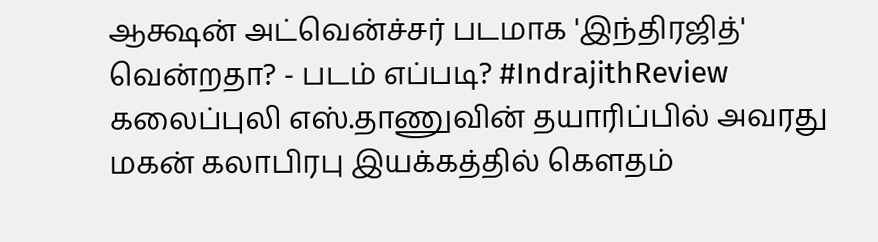ஆக்ஷன் அட்வென்ச்சர் படமாக 'இந்திரஜித்' வென்றதா? - படம் எப்படி? #IndrajithReview
கலைப்புலி எஸ்.தாணுவின் தயாரிப்பில் அவரது மகன் கலாபிரபு இயக்கத்தில் கௌதம்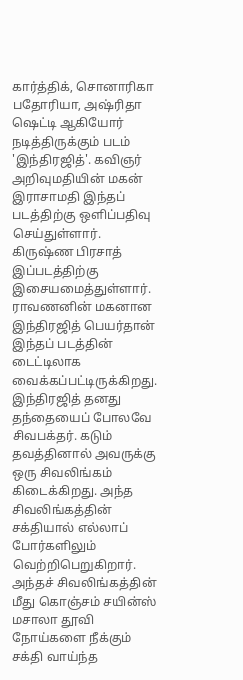கார்த்திக், சொனாரிகா பதோரியா, அஷ்ரிதா ஷெட்டி ஆகியோர் நடித்திருக்கும் படம் 'இந்திரஜித்'. கவிஞர் அறிவுமதியின் மகன் இராசாமதி இந்தப் படத்திற்கு ஒளிப்பதிவு செய்துள்ளார். கிருஷ்ண பிரசாத் இப்படத்திற்கு இசையமைத்துள்ளார்.
ராவணனின் மகனான இந்திரஜித் பெயர்தான் இந்தப் படத்தின் டைட்டிலாக வைக்கப்பட்டிருக்கிறது. இந்திரஜித் தனது தந்தையைப் போலவே சிவபக்தர். கடும் தவத்தினால் அவருக்கு ஒரு சிவலிங்கம் கிடைக்கிறது. அந்த சிவலிங்கத்தின் சக்தியால் எல்லாப் போர்களிலும் வெற்றிபெறுகிறார். அந்தச் சிவலிங்கத்தின் மீது கொஞ்சம் சயின்ஸ் மசாலா தூவி நோய்களை நீக்கும் சக்தி வாய்ந்த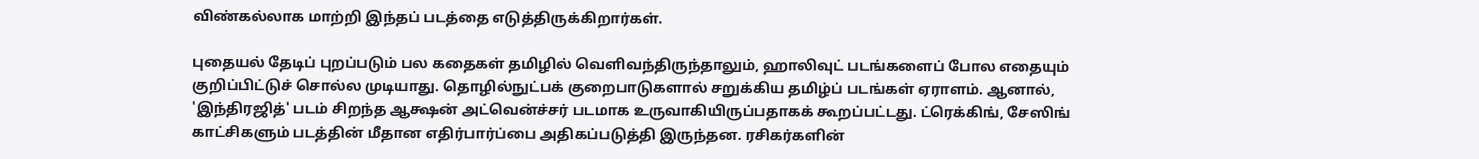விண்கல்லாக மாற்றி இந்தப் படத்தை எடுத்திருக்கிறார்கள்.

புதையல் தேடிப் புறப்படும் பல கதைகள் தமிழில் வெளிவந்திருந்தாலும், ஹாலிவுட் படங்களைப் போல எதையும் குறிப்பிட்டுச் சொல்ல முடியாது. தொழில்நுட்பக் குறைபாடுகளால் சறுக்கிய தமிழ்ப் படங்கள் ஏராளம். ஆனால், 'இந்திரஜித்' படம் சிறந்த ஆக்ஷன் அட்வென்ச்சர் படமாக உருவாகியிருப்பதாகக் கூறப்பட்டது. ட்ரெக்கிங், சேஸிங் காட்சிகளும் படத்தின் மீதான எதிர்பார்ப்பை அதிகப்படுத்தி இருந்தன. ரசிகர்களின்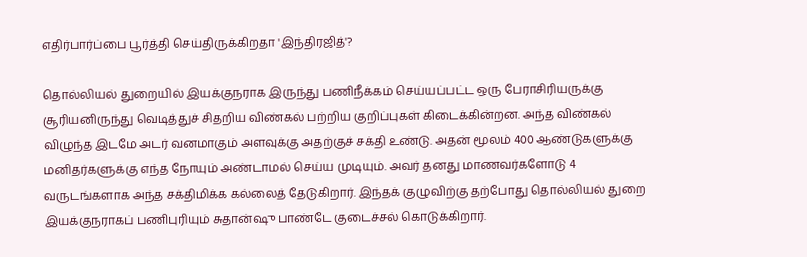எதிர்பார்ப்பை பூர்த்தி செய்திருக்கிறதா 'இந்திரஜித்'?

தொல்லியல் துறையில் இயக்குநராக இருந்து பணிநீக்கம் செய்யப்பட்ட ஒரு பேராசிரியருக்கு சூரியனிருந்து வெடித்துச் சிதறிய விண்கல் பற்றிய குறிப்புகள் கிடைக்கின்றன. அந்த விண்கல் விழுந்த இடமே அடர் வனமாகும் அளவுக்கு அதற்குச் சக்தி உண்டு. அதன் மூலம் 400 ஆண்டுகளுக்கு மனிதர்களுக்கு எந்த நோயும் அண்டாமல் செய்ய முடியும். அவர் தனது மாணவர்களோடு 4 வருடங்களாக அந்த சக்திமிக்க கல்லைத் தேடுகிறார். இந்தக் குழுவிற்கு தற்போது தொல்லியல் துறை இயக்குநராகப் பணிபுரியும் சுதான்ஷு பாண்டே குடைச்சல் கொடுக்கிறார்.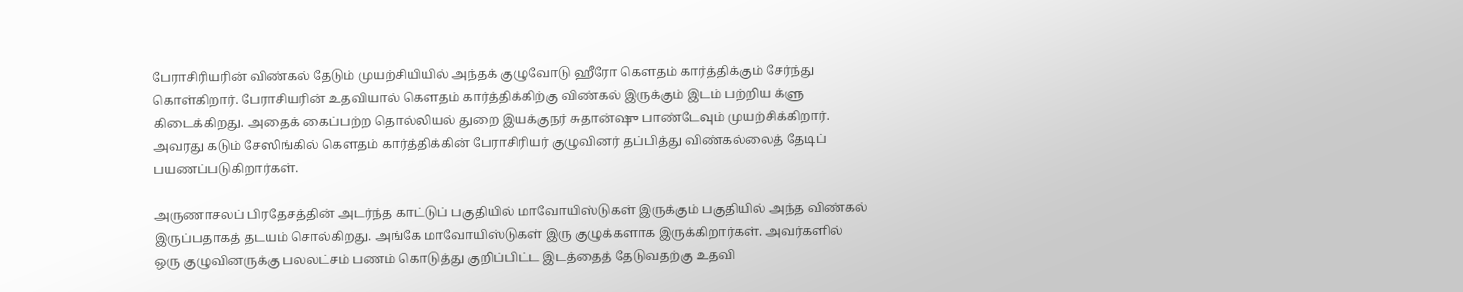பேராசிரியரின் விண்கல் தேடும் முயற்சியியில் அந்தக் குழுவோடு ஹீரோ கௌதம் கார்த்திக்கும் சேர்ந்து கொள்கிறார். பேராசியரின் உதவியால் கௌதம் கார்த்திக்கிற்கு விண்கல் இருக்கும் இடம் பற்றிய க்ளு கிடைக்கிறது. அதைக் கைப்பற்ற தொல்லியல் துறை இயக்குநர் சுதான்ஷு பாண்டேவும் முயற்சிக்கிறார். அவரது கடும் சேஸிங்கில் கௌதம் கார்த்திக்கின் பேராசிரியர் குழுவினர் தப்பித்து விண்கல்லைத் தேடிப் பயணப்படுகிறார்கள்.

அருணாசலப் பிரதேசத்தின் அடர்ந்த காட்டுப் பகுதியில் மாவோயிஸ்டுகள் இருக்கும் பகுதியில் அந்த விண்கல் இருப்பதாகத் தடயம் சொல்கிறது. அங்கே மாவோயிஸ்டுகள் இரு குழுக்களாக இருக்கிறார்கள். அவர்களில் ஒரு குழுவினருக்கு பலலட்சம் பணம் கொடுத்து குறிப்பிட்ட இடத்தைத் தேடுவதற்கு உதவி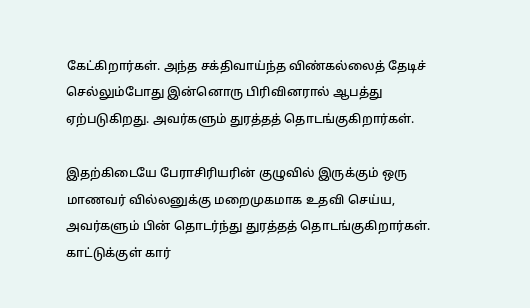கேட்கிறார்கள். அந்த சக்திவாய்ந்த விண்கல்லைத் தேடிச் செல்லும்போது இன்னொரு பிரிவினரால் ஆபத்து ஏற்படுகிறது. அவர்களும் துரத்தத் தொடங்குகிறார்கள்.

இதற்கிடையே பேராசிரியரின் குழுவில் இருக்கும் ஒரு மாணவர் வில்லனுக்கு மறைமுகமாக உதவி செய்ய, அவர்களும் பின் தொடர்ந்து துரத்தத் தொடங்குகிறார்கள். காட்டுக்குள் கார்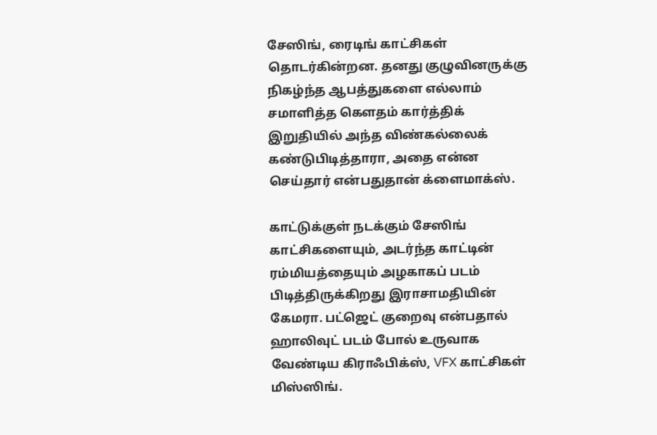சேஸிங், ரைடிங் காட்சிகள் தொடர்கின்றன. தனது குழுவினருக்கு நிகழ்ந்த ஆபத்துகளை எல்லாம் சமாளித்த கௌதம் கார்த்திக் இறுதியில் அந்த விண்கல்லைக் கண்டுபிடித்தாரா, அதை என்ன செய்தார் என்பதுதான் க்ளைமாக்ஸ்.

காட்டுக்குள் நடக்கும் சேஸிங் காட்சிகளையும், அடர்ந்த காட்டின் ரம்மியத்தையும் அழகாகப் படம் பிடித்திருக்கிறது இராசாமதியின் கேமரா. பட்ஜெட் குறைவு என்பதால் ஹாலிவுட் படம் போல் உருவாக வேண்டிய கிராஃபிக்ஸ், VFX காட்சிகள் மிஸ்ஸிங்.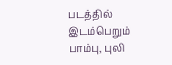படத்தில் இடம்பெறும் பாம்பு, புலி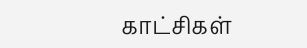காட்சிகள்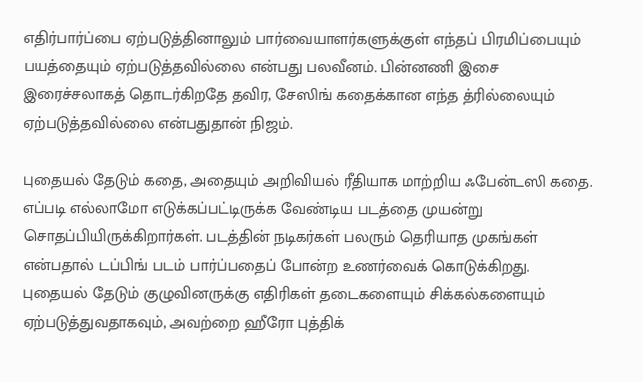எதிர்பார்ப்பை ஏற்படுத்தினாலும் பார்வையாளர்களுக்குள் எந்தப் பிரமிப்பையும் பயத்தையும் ஏற்படுத்தவில்லை என்பது பலவீனம். பின்னணி இசை இரைச்சலாகத் தொடர்கிறதே தவிர, சேஸிங் கதைக்கான எந்த த்ரில்லையும் ஏற்படுத்தவில்லை என்பதுதான் நிஜம்.

புதையல் தேடும் கதை, அதையும் அறிவியல் ரீதியாக மாற்றிய ஃபேன்டஸி கதை. எப்படி எல்லாமோ எடுக்கப்பட்டிருக்க வேண்டிய படத்தை முயன்று சொதப்பியிருக்கிறார்கள். படத்தின் நடிகர்கள் பலரும் தெரியாத முகங்கள் என்பதால் டப்பிங் படம் பார்ப்பதைப் போன்ற உணர்வைக் கொடுக்கிறது. புதையல் தேடும் குழுவினருக்கு எதிரிகள் தடைகளையும் சிக்கல்களையும் ஏற்படுத்துவதாகவும், அவற்றை ஹீரோ புத்திக்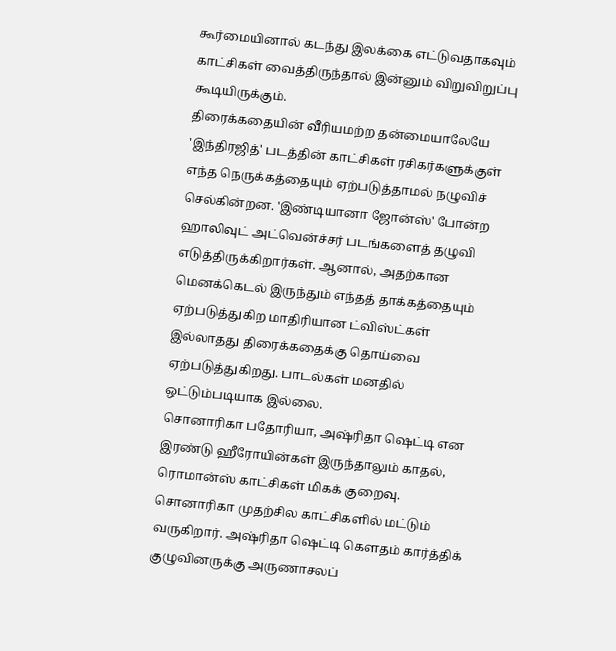கூர்மையினால் கடந்து இலக்கை எட்டுவதாகவும் காட்சிகள் வைத்திருந்தால் இன்னும் விறுவிறுப்பு கூடியிருக்கும்.
திரைக்கதையின் வீரியமற்ற தன்மையாலேயே 'இந்திரஜித்' படத்தின் காட்சிகள் ரசிகர்களுக்குள் எந்த நெருக்கத்தையும் ஏற்படுத்தாமல் நழுவிச் செல்கின்றன. 'இண்டியானா ஜோன்ஸ்' போன்ற ஹாலிவுட் அட்வென்ச்சர் படங்களைத் தழுவி எடுத்திருக்கிறார்கள். ஆனால், அதற்கான மெனக்கெடல் இருந்தும் எந்தத் தாக்கத்தையும் ஏற்படுத்துகிற மாதிரியான ட்விஸ்ட்கள் இல்லாதது திரைக்கதைக்கு தொய்வை ஏற்படுத்துகிறது. பாடல்கள் மனதில் ஒட்டும்படியாக இல்லை.
சொனாரிகா பதோரியா, அஷ்ரிதா ஷெட்டி என இரண்டு ஹீரோயின்கள் இருந்தாலும் காதல், ரொமான்ஸ் காட்சிகள் மிகக் குறைவு. சொனாரிகா முதற்சில காட்சிகளில் மட்டும் வருகிறார். அஷ்ரிதா ஷெட்டி கௌதம் கார்த்திக் குழுவினருக்கு அருணாசலப்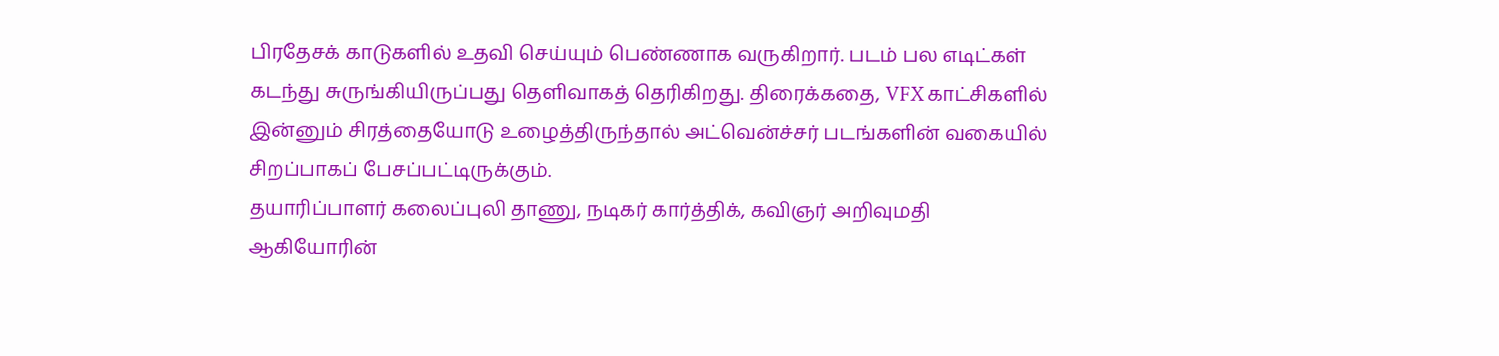பிரதேசக் காடுகளில் உதவி செய்யும் பெண்ணாக வருகிறார். படம் பல எடிட்கள் கடந்து சுருங்கியிருப்பது தெளிவாகத் தெரிகிறது. திரைக்கதை, VFX காட்சிகளில் இன்னும் சிரத்தையோடு உழைத்திருந்தால் அட்வென்ச்சர் படங்களின் வகையில் சிறப்பாகப் பேசப்பட்டிருக்கும்.
தயாரிப்பாளர் கலைப்புலி தாணு, நடிகர் கார்த்திக், கவிஞர் அறிவுமதி ஆகியோரின்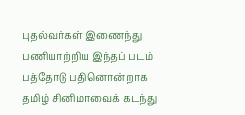புதல்வர்கள் இணைந்து பணியாற்றிய இந்தப் படம் பத்தோடு பதினொன்றாக தமிழ் சினிமாவைக் கடந்து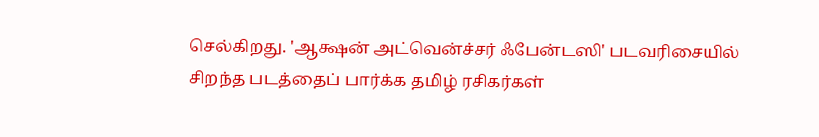செல்கிறது. 'ஆக்ஷன் அட்வென்ச்சர் ஃபேன்டஸி' படவரிசையில் சிறந்த படத்தைப் பார்க்க தமிழ் ரசிகர்கள்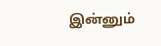இன்னும்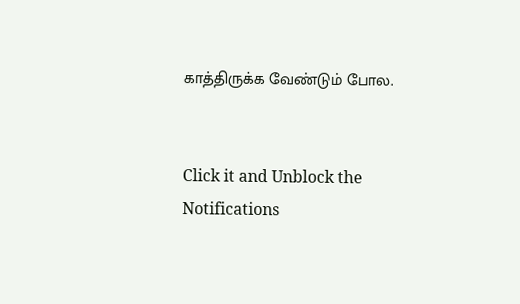காத்திருக்க வேண்டும் போல.


Click it and Unblock the Notifications